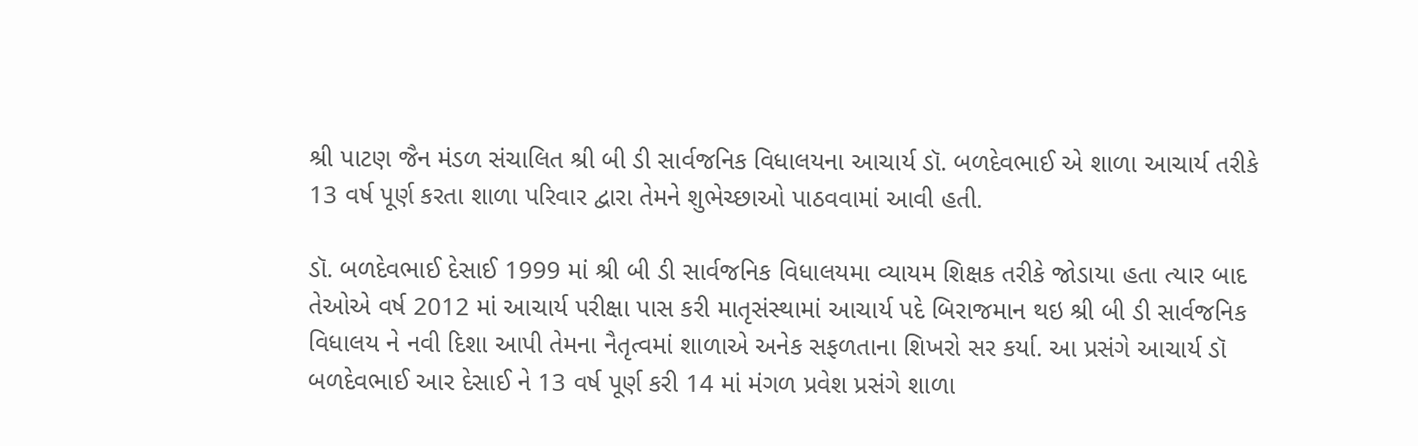શ્રી પાટણ જૈન મંડળ સંચાલિત શ્રી બી ડી સાર્વજનિક વિધાલયના આચાર્ય ડૉ. બળદેવભાઈ એ શાળા આચાર્ય તરીકે 13 વર્ષ પૂર્ણ કરતા શાળા પરિવાર દ્વારા તેમને શુભેચ્છાઓ પાઠવવામાં આવી હતી.

ડૉ. બળદેવભાઈ દેસાઈ 1999 માં શ્રી બી ડી સાર્વજનિક વિધાલયમા વ્યાયમ શિક્ષક તરીકે જોડાયા હતા ત્યાર બાદ તેઓએ વર્ષ 2012 માં આચાર્ય પરીક્ષા પાસ કરી માતૃસંસ્થામાં આચાર્ય પદે બિરાજમાન થઇ શ્રી બી ડી સાર્વજનિક વિધાલય ને નવી દિશા આપી તેમના નૈતૃત્વમાં શાળાએ અનેક સફળતાના શિખરો સર કર્યા. આ પ્રસંગે આચાર્ય ડૉ બળદેવભાઈ આર દેસાઈ ને 13 વર્ષ પૂર્ણ કરી 14 માં મંગળ પ્રવેશ પ્રસંગે શાળા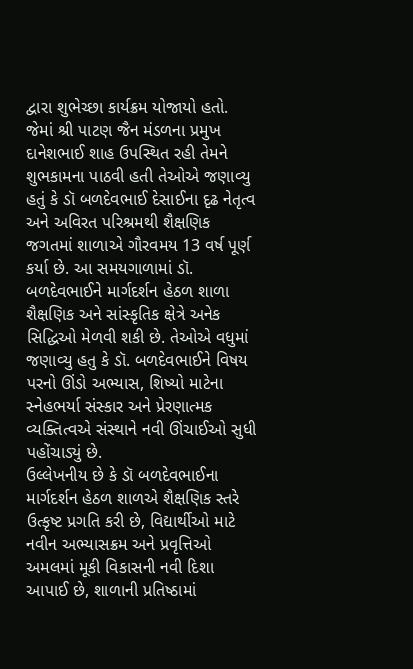દ્વારા શુભેચ્છા કાર્યક્રમ યોજાયો હતો. જેમાં શ્રી પાટણ જૈન મંડળના પ્રમુખ દાનેશભાઈ શાહ ઉપસ્થિત રહી તેમને શુભકામના પાઠવી હતી તેઓએ જણાવ્યુ હતું કે ડૉ બળદેવભાઈ દેસાઈના દૃઢ નેતૃત્વ અને અવિરત પરિશ્રમથી શૈક્ષણિક જગતમાં શાળાએ ગૌરવમય 13 વર્ષ પૂર્ણ કર્યા છે. આ સમયગાળામાં ડૉ. બળદેવભાઈને માર્ગદર્શન હેઠળ શાળા શૈક્ષણિક અને સાંસ્કૃતિક ક્ષેત્રે અનેક સિદ્ધિઓ મેળવી શકી છે. તેઓએ વધુમાં જણાવ્યુ હતુ કે ડૉ. બળદેવભાઈને વિષય પરનો ઊંડો અભ્યાસ, શિષ્યો માટેના સ્નેહભર્યા સંસ્કાર અને પ્રેરણાત્મક વ્યક્તિત્વએ સંસ્થાને નવી ઊંચાઈઓ સુધી પહોંચાડ્યું છે.
ઉલ્લેખનીય છે કે ડૉ બળદેવભાઈના માર્ગદર્શન હેઠળ શાળએ શૈક્ષણિક સ્તરે ઉત્કૃષ્ટ પ્રગતિ કરી છે, વિદ્યાર્થીઓ માટે નવીન અભ્યાસક્રમ અને પ્રવૃત્તિઓ અમલમાં મૂકી વિકાસની નવી દિશા આપાઈ છે, શાળાની પ્રતિષ્ઠામાં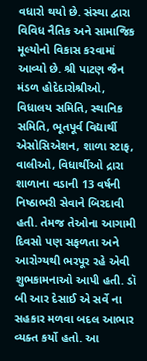વધારો થયો છે. સંસ્થા દ્વારા વિવિધ નૈતિક અને સામાજિક મૂલ્યોનો વિકાસ કરવામાં આવ્યો છે. શ્રી પાટણ જૈન મંડળ હોદેદારોશ્રીઓ, વિધાલય સમિતિ, સ્થાનિક સમિતિ, ભૂતપૂર્વ વિદ્યાર્થી એસોસિએશન, શાળા સ્ટાફ, વાલીઓ, વિધાર્થીઓ દ્રારા શાળાના વડાની 13 વર્ષની નિષ્ઠાભરી સેવાને બિરદાવી હતી. તેમજ તેઓના આગામી દિવસો પણ સફળતા અને આરોગ્યથી ભરપૂર રહે એવી શુભકામનાઓ આપી હતી. ડૉ બી આર દેસાઈ એ સર્વે ના સહકાર મળવા બદલ આભાર વ્યક્ત કર્યો હતો. આ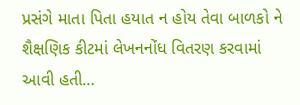પ્રસંગે માતા પિતા હયાત ન હોય તેવા બાળકો ને શૈક્ષણિક કીટમાં લેખનનોંધ વિતરણ કરવામાં આવી હતી…